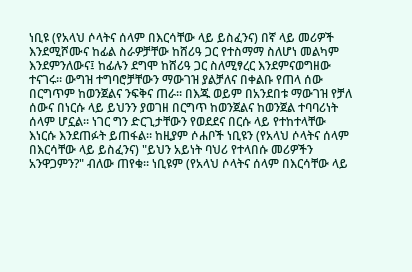ነቢዩ (የአላህ ሶላትና ሰላም በእርሳቸው ላይ ይስፈንና) በኛ ላይ መሪዎች እንደሚሾሙና ከፊል ስራዎቻቸው ከሸሪዓ ጋር የተስማማ ስለሆነ መልካም እንደምንለውና፤ ከፊሉን ደግሞ ከሸሪዓ ጋር ስለሚፃረር እንደምናወግዘው ተናገሩ። ውግዝ ተግባሮቻቸውን ማውገዝ ያልቻለና በቀልቡ የጠላ ሰው በርግጥም ከወንጀልና ንፍቅና ጠራ። በእጁ ወይም በአንደበቱ ማውገዝ የቻለ ሰውና በነርሱ ላይ ይህንን ያወገዘ በርግጥ ከወንጀልና ከወንጀል ተባባሪነት ሰላም ሆኗል። ነገር ግን ድርጊታቸውን የወደደና በርሱ ላይ የተከተላቸው እነርሱ እንደጠፉት ይጠፋል። ከዚያም ሶሐቦች ነቢዩን (የአላህ ሶላትና ሰላም በእርሳቸው ላይ ይስፈንና) "ይህን አይነት ባህሪ የተላበሱ መሪዎችን አንዋጋምን?" ብለው ጠየቁ። ነቢዩም (የአላህ ሶላትና ሰላም በእርሳቸው ላይ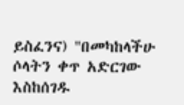ይስፈንና) "በመካከላችሁ ሶላትን ቀጥ አድርገው እስከሰገዱ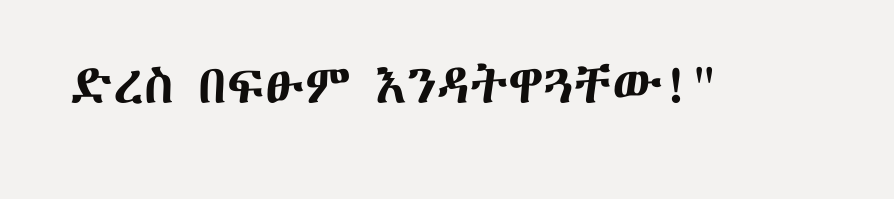ድረስ በፍፁም እንዳትዋጓቸው!"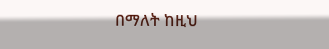በማለት ከዚህ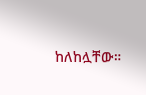ከለከሏቸው።